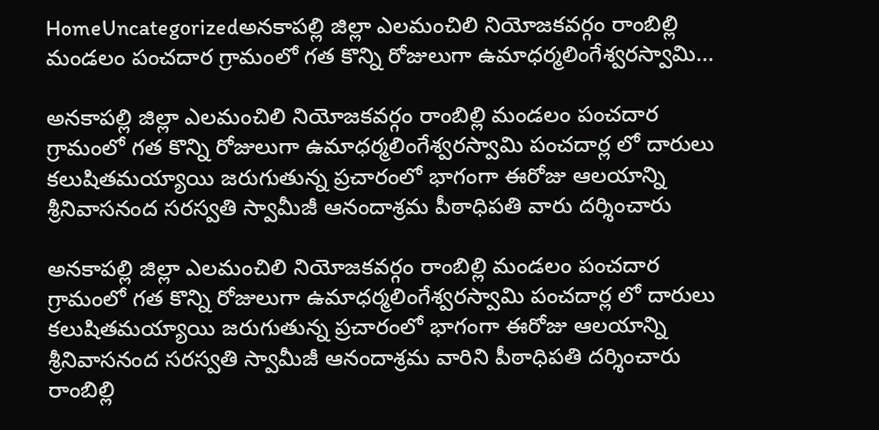HomeUncategorizedఅనకాపల్లి జిల్లా ఎలమంచిలి నియోజకవర్గం రాంబిల్లి మండలం పంచదార గ్రామంలో గత కొన్ని రోజులుగా ఉమాధర్మలింగేశ్వరస్వామి...

అనకాపల్లి జిల్లా ఎలమంచిలి నియోజకవర్గం రాంబిల్లి మండలం పంచదార గ్రామంలో గత కొన్ని రోజులుగా ఉమాధర్మలింగేశ్వరస్వామి పంచదార్ల లో దారులు కలుషితమయ్యాయి జరుగుతున్న ప్రచారంలో భాగంగా ఈరోజు ఆలయాన్ని శ్రీనివాసనంద సరస్వతి స్వామీజీ ఆనందాశ్రమ పీఠాధిపతి వారు దర్శించారు

అనకాపల్లి జిల్లా ఎలమంచిలి నియోజకవర్గం రాంబిల్లి మండలం పంచదార గ్రామంలో గత కొన్ని రోజులుగా ఉమాధర్మలింగేశ్వరస్వామి పంచదార్ల లో దారులు కలుషితమయ్యాయి జరుగుతున్న ప్రచారంలో భాగంగా ఈరోజు ఆలయాన్ని శ్రీనివాసనంద సరస్వతి స్వామీజీ ఆనందాశ్రమ వారిని పీఠాధిపతి దర్శించారు రాంబిల్లి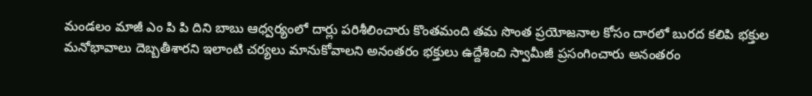మండలం మాజీ ఎం పి పి దిని బాబు ఆధ్వర్యంలో దార్లు పరిశీలించారు కొంతమంది తమ సొంత ప్రయోజనాల కోసం దారలో బురద కలిపి భక్తుల మనోభావాలు దెబ్బతీశారని ఇలాంటి చర్యలు మానుకోవాలని అనంతరం భక్తులు ఉద్దేశించి స్వామీజీ ప్రసంగించారు అనంతరం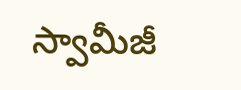స్వామీజీ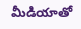మీడియాతో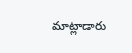మాట్లాడారు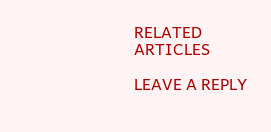RELATED ARTICLES

LEAVE A REPLY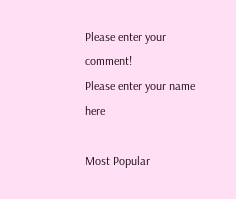Please enter your comment!
Please enter your name here

Most Popular